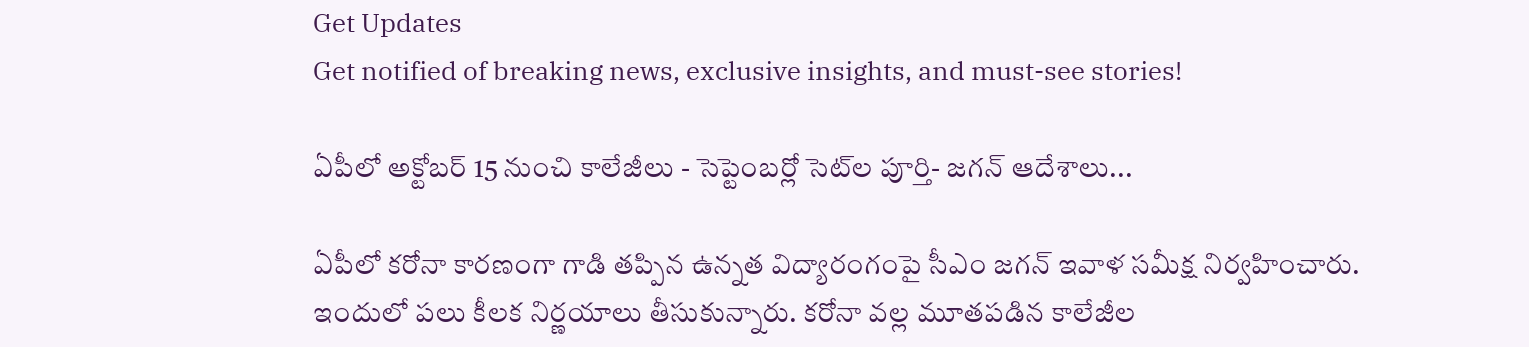Get Updates
Get notified of breaking news, exclusive insights, and must-see stories!

ఏపీలో అక్టోబర్ 15 నుంచి కాలేజీలు - సెప్టెంబర్లో సెట్‌ల పూర్తి- జగన్ ఆదేశాలు...

ఏపీలో కరోనా కారణంగా గాడి తప్పిన ఉన్నత విద్యారంగంపై సీఎం జగన్ ఇవాళ సమీక్ష నిర్వహించారు. ఇందులో పలు కీలక నిర్ణయాలు తీసుకున్నారు. కరోనా వల్ల మూతపడిన కాలేజీల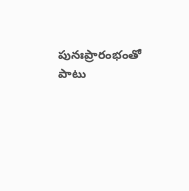పునఃప్రారంభంతో పాటు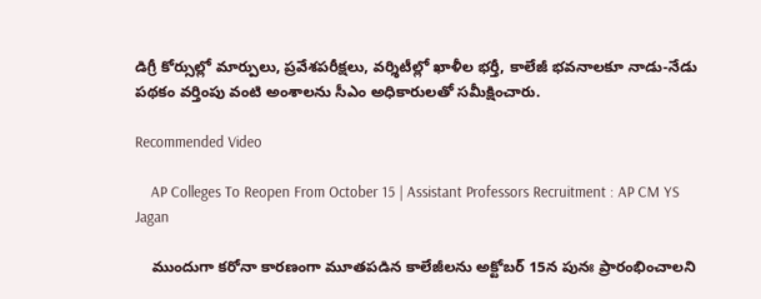డిగ్రీ కోర్సుల్లో మార్పులు, ప్రవేశపరీక్షలు, వర్శిటీల్లో ఖాళీల భర్తీ, కాలేజీ భవనాలకూ నాడు-నేడు పథకం వర్తింపు వంటి అంశాలను సీఎం అధికారులతో సమీక్షించారు.

Recommended Video

    AP Colleges To Reopen From October 15 | Assistant Professors Recruitment : AP CM YS Jagan

    ముందుగా కరోనా కారణంగా మూతపడిన కాలేజీలను అక్టోబర్ 15న పునః ప్రారంభించాలని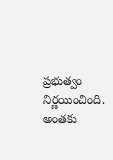ప్రభుత్వం నిర్ణయించింది. అంతకు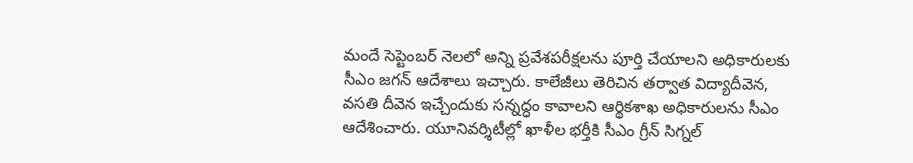మందే సెప్టెంబర్ నెలలో అన్ని ప్రవేశపరీక్షలను పూర్తి చేయాలని అధికారులకు సీఎం జగన్ ఆదేశాలు ఇచ్చారు. కాలేజీలు తెరిచిన తర్వాత విద్యాదీవెన, వసతి దీవెన ఇచ్చేందుకు సన్నద్ధం కావాలని ఆర్థికశాఖ అధికారులను సీఎం ఆదేశించారు. యూనివర్శిటీల్లో ఖాళీల భర్తీకి సీఎం గ్రీన్‌ సిగ్నల్‌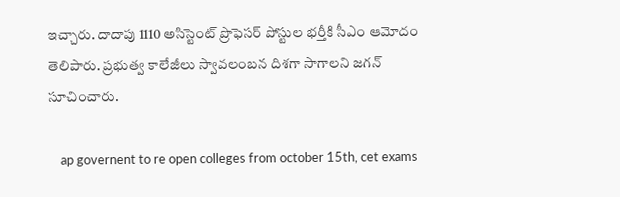ఇచ్చారు. దాదాపు 1110 అసిస్టెంట్‌ ప్రొఫెసర్‌ పోస్టుల భర్తీకి సీఎం ఆమోదం తెలిపారు. ప్రభుత్వ కాలేజీలు స్వావలంబన దిశగా సాగాలని జగన్ సూచించారు.

    ap governent to re open colleges from october 15th, cet exams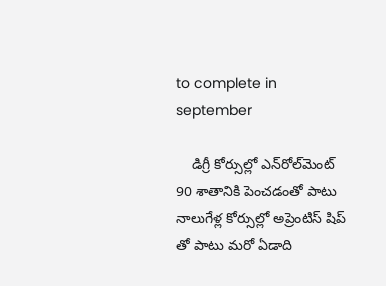to complete in september

    డిగ్రీ కోర్సుల్లో ఎన్‌రోల్‌మెంట్ 90 శాతానికి పెంచడంతో పాటు నాలుగేళ్ల కోర్సుల్లో అప్రెంటిస్ షిప్ తో పాటు మరో ఏడాది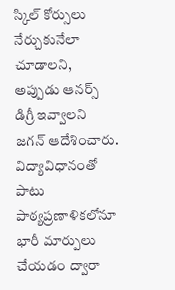స్కిల్ కోర్సులు నేర్చుకునేలా చూడాలని, అప్పుడు ఆనర్స్ డిగ్రీ ఇవ్వాలని జగన్ ఆదేశించారు. విద్యావిధానంతో పాటు పాఠ్యప్రణాళికలోనూ భారీ మార్పులు చేయడం ద్వారా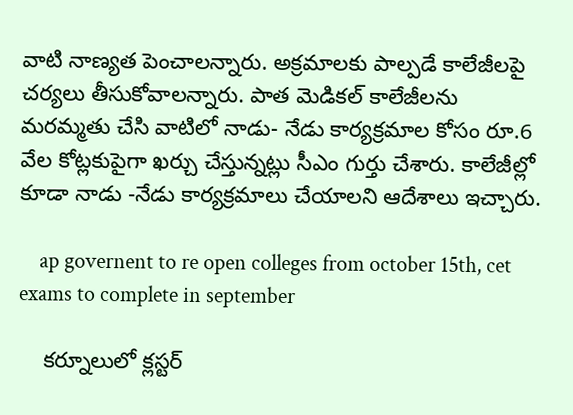వాటి నాణ్యత పెంచాలన్నారు. అక్రమాలకు పాల్పడే కాలేజీలపై చర్యలు తీసుకోవాలన్నారు. పాత మెడికల్‌ కాలేజీలను మరమ్మతు చేసి వాటిలో నాడు- నేడు కార్యక్రమాల కోసం రూ.6 వేల కోట్లకుపైగా ఖర్చు చేస్తున్నట్లు సీఎం గుర్తు చేశారు. కాలేజీల్లో కూడా నాడు -నేడు కార్యక్రమాలు చేయాలని ఆదేశాలు ఇచ్చారు.

    ap governent to re open colleges from october 15th, cet exams to complete in september

    కర్నూలులో క్లస్టర్‌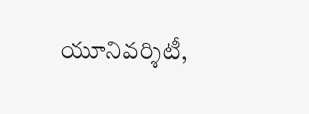యూనివర్శిటీ,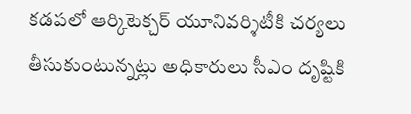కడపలో ఆర్కిటెక్చర్‌ యూనివర్శిటీకి చర్యలు తీసుకుంటున్నట్లు అధికారులు సీఎం దృష్టికి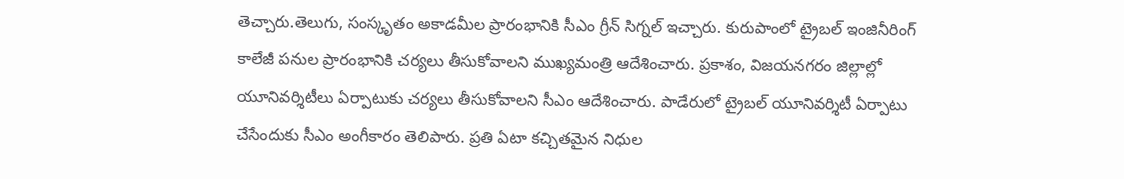తెచ్చారు.తెలుగు, సంస్కృతం అకాడమీల ప్రారంభానికి సీఎం గ్రీన్‌ సిగ్నల్‌ ఇచ్చారు. కురుపాంలో ట్రైబల్‌ ఇంజినీరింగ్‌ కాలేజీ పనుల ప్రారంభానికి చర్యలు తీసుకోవాలని ముఖ్యమంత్రి ఆదేశించారు. ప్రకాశం, విజయనగరం జిల్లాల్లో యూనివర్శిటీలు ఏర్పాటుకు చర్యలు తీసుకోవాలని సీఎం ఆదేశించారు. పాడేరులో ట్రైబల్‌ యూనివర్శిటీ ఏర్పాటు చేసేందుకు సీఎం అంగీకారం తెలిపారు. ప్రతి ఏటా కచ్చితమైన నిధుల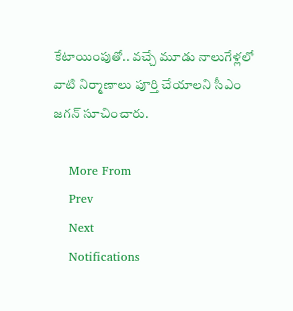కేటాయింపుతో.. వచ్చే మూడు నాలుగేళ్లలో వాటి నిర్మాణాలు పూర్తి చేయాలని సీఎం జగన్ సూచించారు.

    More From
    Prev
    Next
    Notifications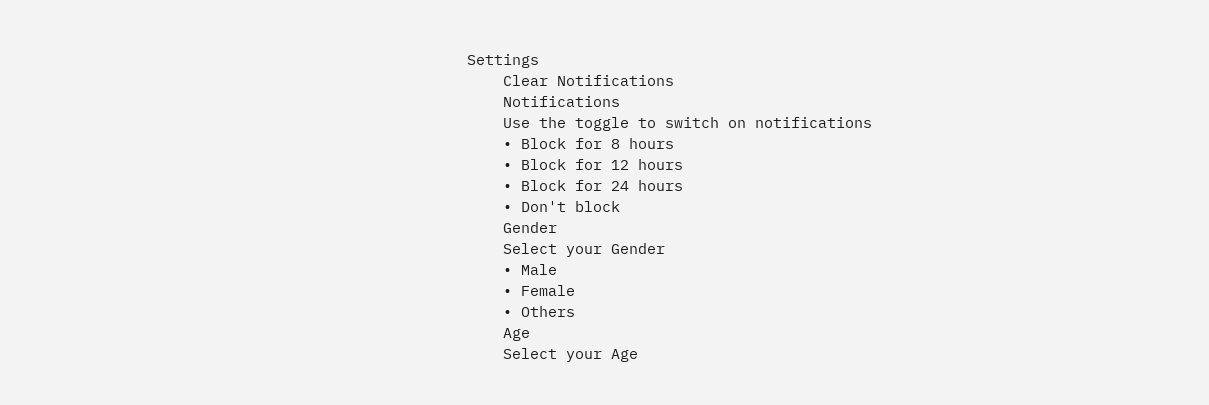Settings
    Clear Notifications
    Notifications
    Use the toggle to switch on notifications
    • Block for 8 hours
    • Block for 12 hours
    • Block for 24 hours
    • Don't block
    Gender
    Select your Gender
    • Male
    • Female
    • Others
    Age
    Select your Age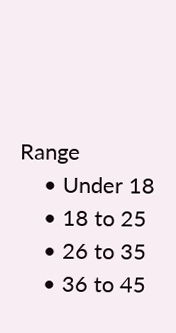Range
    • Under 18
    • 18 to 25
    • 26 to 35
    • 36 to 45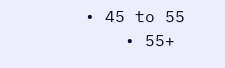• 45 to 55
    • 55+